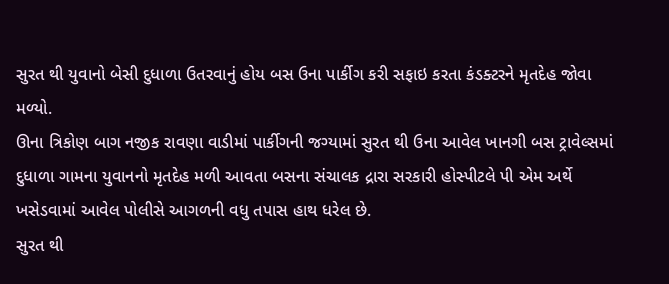સુરત થી યુવાનો બેસી દુધાળા ઉતરવાનું હોય બસ ઉના પાર્કીગ કરી સફાઇ કરતા કંડક્ટરને મૃતદેહ જોવા મળ્યો.
ઊના ત્રિકોણ બાગ નજીક રાવણા વાડીમાં પાર્કીગની જગ્યામાં સુરત થી ઉના આવેલ ખાનગી બસ ટ્રાવેલ્સમાં દુધાળા ગામના યુવાનનો મૃતદેહ મળી આવતા બસના સંચાલક દ્રારા સરકારી હોસ્પીટલે પી એમ અર્થે ખસેડવામાં આવેલ પોલીસે આગળની વધુ તપાસ હાથ ધરેલ છે.
સુરત થી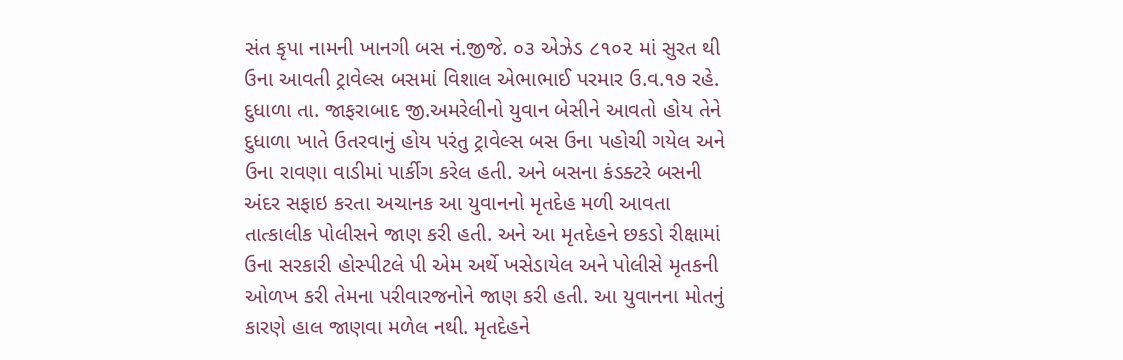સંત કૃપા નામની ખાનગી બસ નં.જીજે. ૦૩ એઝેડ ૮૧૦૨ માં સુરત થી ઉના આવતી ટ્રાવેલ્સ બસમાં વિશાલ એભાભાઈ પરમાર ઉ.વ.૧૭ રહે. દુધાળા તા. જાફરાબાદ જી.અમરેલીનો યુવાન બેસીને આવતો હોય તેને દુધાળા ખાતે ઉતરવાનું હોય પરંતુ ટ્રાવેલ્સ બસ ઉના પહોચી ગયેલ અને ઉના રાવણા વાડીમાં પાર્કીગ કરેલ હતી. અને બસના કંડક્ટરે બસની અંદર સફાઇ કરતા અચાનક આ યુવાનનો મૃતદેહ મળી આવતા તાત્કાલીક પોલીસને જાણ કરી હતી. અને આ મૃતદેહને છકડો રીક્ષામાં ઉના સરકારી હોસ્પીટલે પી એમ અર્થે ખસેડાયેલ અને પોલીસે મૃતકની ઓળખ કરી તેમના પરીવારજનોને જાણ કરી હતી. આ યુવાનના મોતનું કારણે હાલ જાણવા મળેલ નથી. મૃતદેહને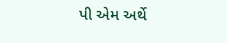પી એમ અર્થે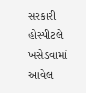સરકારી હોસ્પીટલે ખસેડવામાં આવેલ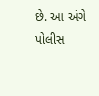છે. આ અંગે પોલીસ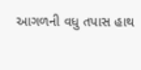આગળની વધુ તપાસ હાથ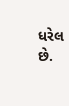ધરેલ છે.